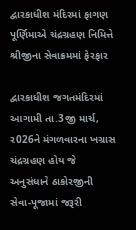દ્વારકાધીશ મંદિરમાં ફાગણ પૂર્ણિમાએ ચંદ્રગ્રહણ નિમિત્તે શ્રીજીના સેવાક્રમમાં ફેરફાર

દ્વારકાધીશ જગતમંદિરમાં આગામી તા.3જી માર્ચ, ર026ને મંગળવારના ખગ્રાસ ચંદ્રગ્રહણ હોય જે અનુસંધાને ઠાકોરજીની સેવા-પૂજામાં જરૂરી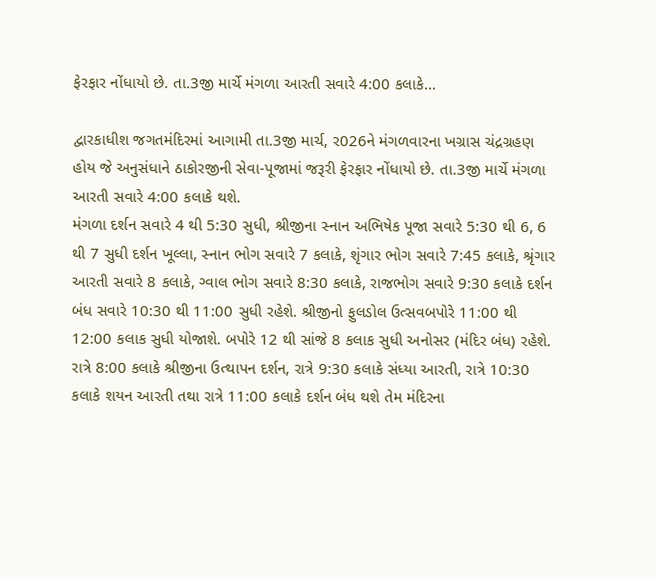ફેરફાર નોંધાયો છે. તા.3જી માર્ચે મંગળા આરતી સવારે 4:00 કલાકે…

દ્વારકાધીશ જગતમંદિરમાં આગામી તા.3જી માર્ચ, ર026ને મંગળવારના ખગ્રાસ ચંદ્રગ્રહણ હોય જે અનુસંધાને ઠાકોરજીની સેવા-પૂજામાં જરૂરી ફેરફાર નોંધાયો છે. તા.3જી માર્ચે મંગળા આરતી સવારે 4:00 કલાકે થશે.
મંગળા દર્શન સવારે 4 થી 5:30 સુધી, શ્રીજીના સ્નાન અભિષેક પૂજા સવારે 5:30 થી 6, 6 થી 7 સુધી દર્શન ખૂલ્લા, સ્નાન ભોગ સવારે 7 કલાકે, શૃંગાર ભોગ સવારે 7:45 કલાકે, શ્રૃંગાર આરતી સવારે 8 કલાકે, ગ્વાલ ભોગ સવારે 8:30 કલાકે, રાજભોગ સવારે 9:30 કલાકે દર્શન બંધ સવારે 10:30 થી 11:00 સુધી રહેશે. શ્રીજીનો ફુલડોલ ઉત્સવબપોરે 11:00 થી 12:00 કલાક સુધી યોજાશે. બપોરે 12 થી સાંજે 8 કલાક સુધી અનોસર (મંદિર બંધ) રહેશે. રાત્રે 8:00 કલાકે શ્રીજીના ઉત્થાપન દર્શન, રાત્રે 9:30 કલાકે સંધ્યા આરતી, રાત્રે 10:30 કલાકે શયન આરતી તથા રાત્રે 11:00 કલાકે દર્શન બંધ થશે તેમ મંદિરના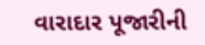વારાદાર પૂજારીની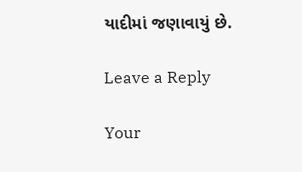યાદીમાં જણાવાયું છે.

Leave a Reply

Your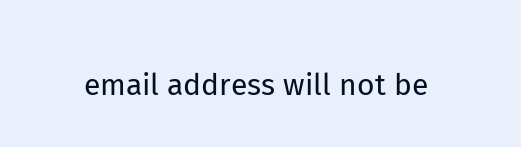email address will not be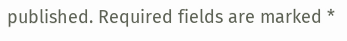published. Required fields are marked *